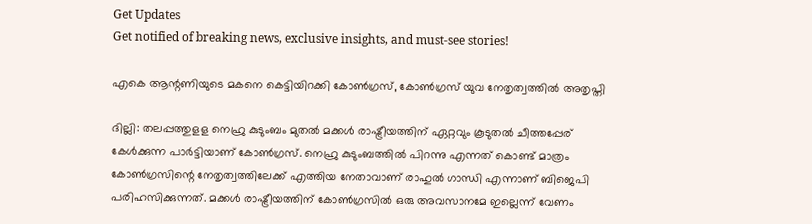Get Updates
Get notified of breaking news, exclusive insights, and must-see stories!

എകെ ആന്റണിയുടെ മകനെ കെട്ടിയിറക്കി കോൺഗ്രസ്, കോൺഗ്രസ് യുവ നേതൃത്വത്തിൽ അതൃപ്തി

ദില്ലി: തലപ്പത്തുളള നെഹ്രു കുടുംബം മുതല്‍ മക്കള്‍ രാഷ്ട്രീയത്തിന് ഏറ്റവും കൂടുതല്‍ ചീത്തപ്പേര് കേള്‍ക്കുന്ന പാര്‍ട്ടിയാണ് കോണ്‍ഗ്രസ്. നെഹ്രു കുടുംബത്തില്‍ പിറന്നു എന്നത് കൊണ്ട് മാത്രം കോണ്‍ഗ്രസിന്റെ നേതൃത്വത്തിലേക്ക് എത്തിയ നേതാവാണ് രാഹുല്‍ ഗാന്ധി എന്നാണ് ബിജെപി പരിഹസിക്കുന്നത്. മക്കള്‍ രാഷ്ട്രീയത്തിന് കോണ്‍ഗ്രസില്‍ ഒരു അവസാനമേ ഇല്ലെന്ന് വേണം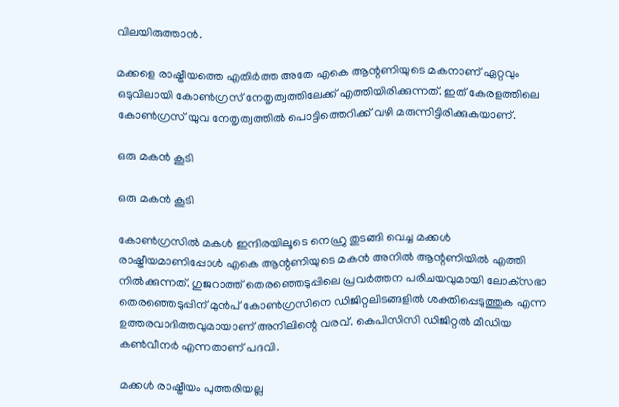വിലയിരുത്താന്‍.

മക്കളെ രാഷ്ട്രീയത്തെ എതിര്‍ത്ത അതേ എകെ ആന്റണിയുടെ മകനാണ് ഏറ്റവും ഒടുവിലായി കോണ്‍ഗ്രസ് നേതൃത്വത്തിലേക്ക് എത്തിയിരിക്കുന്നത്. ഇത് കേരളത്തിലെ കോണ്‍ഗ്രസ് യുവ നേതൃത്വത്തില്‍ പൊട്ടിത്തെറിക്ക് വഴി മരുന്നിട്ടിരിക്കുകയാണ്.

ഒരു മകൻ കൂടി

ഒരു മകൻ കൂടി

കോണ്‍ഗ്രസില്‍ മകള്‍ ഇന്ദിരയിലൂടെ നെഹ്രു തുടങ്ങി വെച്ച മക്കള്‍ രാഷ്ട്രീയമാണിപ്പോള്‍ എകെ ആന്റണിയുടെ മകന്‍ അനില്‍ ആന്റണിയില്‍ എത്തി നില്‍ക്കുന്നത്. ഗുജറാത്ത് തെരഞ്ഞെടുപ്പിലെ പ്രവര്‍ത്തന പരിചയവുമായി ലോക്‌സഭാ തെരഞ്ഞെടുപ്പിന് മുന്‍പ് കോണ്‍ഗ്രസിനെ ഡിജിറ്റലിടങ്ങളില്‍ ശക്തിപ്പെടുത്തുക എന്ന ഉത്തരവാദിത്തവുമായാണ് അനിലിന്റെ വരവ്. കെപിസിസി ഡിജിറ്റല്‍ മീഡിയ കണ്‍വീനര്‍ എന്നതാണ് പദവി.

മക്കൾ രാഷ്ട്രീയം പുത്തരിയല്ല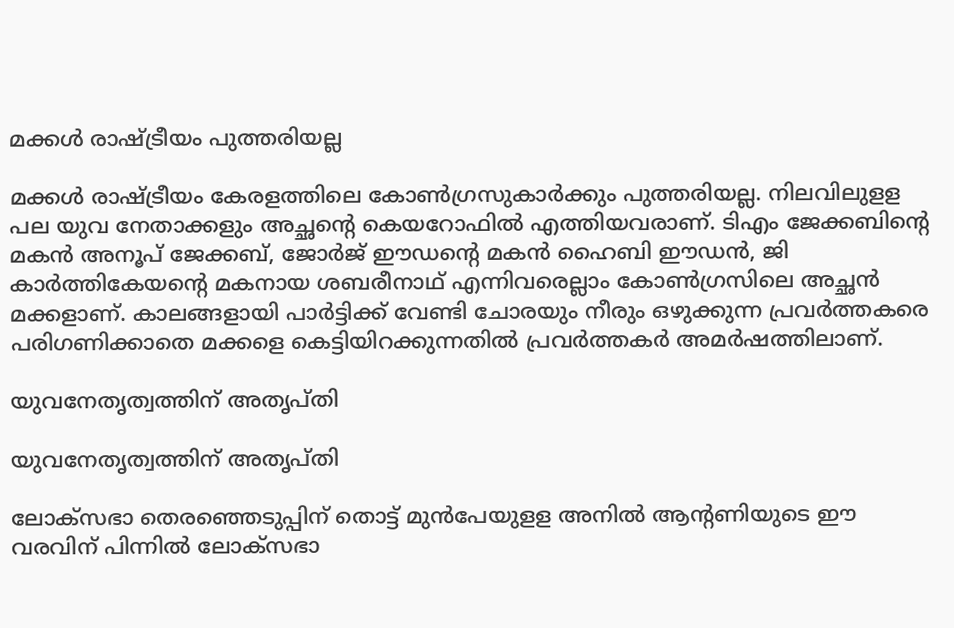മക്കൾ രാഷ്ട്രീയം പുത്തരിയല്ല

മക്കള്‍ രാഷ്ട്രീയം കേരളത്തിലെ കോണ്‍ഗ്രസുകാര്‍ക്കും പുത്തരിയല്ല. നിലവിലുളള പല യുവ നേതാക്കളും അച്ഛന്റെ കെയറോഫില്‍ എത്തിയവരാണ്. ടിഎം ജേക്കബിന്റെ മകന്‍ അനൂപ് ജേക്കബ്, ജോര്‍ജ് ഈഡന്റെ മകന്‍ ഹൈബി ഈഡന്‍, ജി കാര്‍ത്തികേയന്റെ മകനായ ശബരീനാഥ് എന്നിവരെല്ലാം കോണ്‍ഗ്രസിലെ അച്ഛന്‍ മക്കളാണ്. കാലങ്ങളായി പാര്‍ട്ടിക്ക് വേണ്ടി ചോരയും നീരും ഒഴുക്കുന്ന പ്രവര്‍ത്തകരെ പരിഗണിക്കാതെ മക്കളെ കെട്ടിയിറക്കുന്നതില്‍ പ്രവര്‍ത്തകര്‍ അമര്‍ഷത്തിലാണ്.

യുവനേതൃത്വത്തിന് അതൃപ്തി

യുവനേതൃത്വത്തിന് അതൃപ്തി

ലോക്‌സഭാ തെരഞ്ഞെടുപ്പിന് തൊട്ട് മുന്‍പേയുളള അനില്‍ ആന്റണിയുടെ ഈ വരവിന് പിന്നില്‍ ലോക്‌സഭാ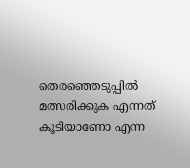തെരഞ്ഞെടുപ്പില്‍ മത്സരിക്കുക എന്നത് കൂടിയാണോ എന്ന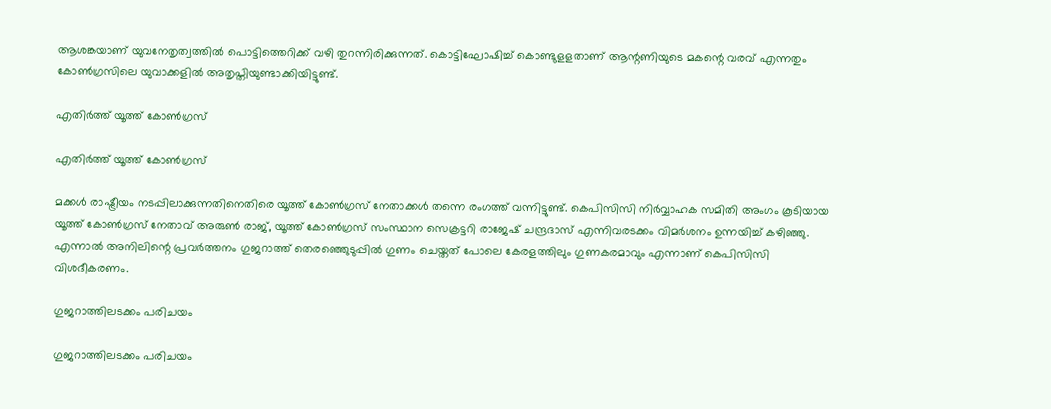ആശങ്കയാണ് യുവനേതൃത്വത്തില്‍ പൊട്ടിത്തെറിക്ക് വഴി തുറന്നിരിക്കുന്നത്. കൊട്ടിഘോഷിച്ച് കൊണ്ടുളളതാണ് ആന്റണിയുടെ മകന്റെ വരവ് എന്നതും കോണ്‍ഗ്രസിലെ യുവാക്കളില്‍ അതൃപ്തിയുണ്ടാക്കിയിട്ടുണ്ട്.

എതിർത്ത് യൂത്ത് കോൺഗ്രസ്

എതിർത്ത് യൂത്ത് കോൺഗ്രസ്

മക്കള്‍ രാഷ്ട്രീയം നടപ്പിലാക്കുന്നതിനെതിരെ യൂത്ത് കോണ്‍ഗ്രസ് നേതാക്കള്‍ തന്നെ രംഗത്ത് വന്നിട്ടുണ്ട്. കെപിസിസി നിര്‍വ്വാഹക സമിതി അംഗം കൂടിയായ യൂത്ത് കോണ്‍ഗ്രസ് നേതാവ് അരുണ്‍ രാജ്, യൂത്ത് കോണ്‍ഗ്രസ് സംസ്ഥാന സെക്രട്ടറി രാജേഷ് ചന്ദ്രദാസ് എന്നിവരടക്കം വിമര്‍ശനം ഉന്നയിച്ച് കഴിഞ്ഞു. എന്നാല്‍ അനിലിന്റെ പ്രവര്‍ത്തനം ഗുജറാത്ത് തെരഞ്ഞെുടുപ്പില്‍ ഗുണം ചെയ്തത് പോലെ കേരളത്തിലും ഗുണകരമാവും എന്നാണ് കെപിസിസി വിശദീകരണം.

ഗുജറാത്തിലടക്കം പരിചയം

ഗുജറാത്തിലടക്കം പരിചയം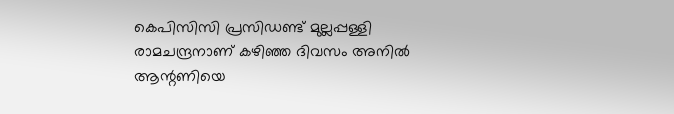കെപിസിസി പ്രസിഡണ്ട് മുല്ലപ്പള്ളി രാമചന്ദ്രനാണ് കഴിഞ്ഞ ദിവസം അനില്‍ ആന്റണിയെ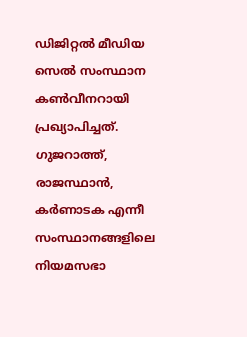ഡിജിറ്റല്‍ മീഡിയ സെല്‍ സംസ്ഥാന കണ്‍വീനറായി പ്രഖ്യാപിച്ചത്. ഗുജറാത്ത്, രാജസ്ഥാന്‍, കര്‍ണാടക എന്നീ സംസ്ഥാനങ്ങളിലെ നിയമസഭാ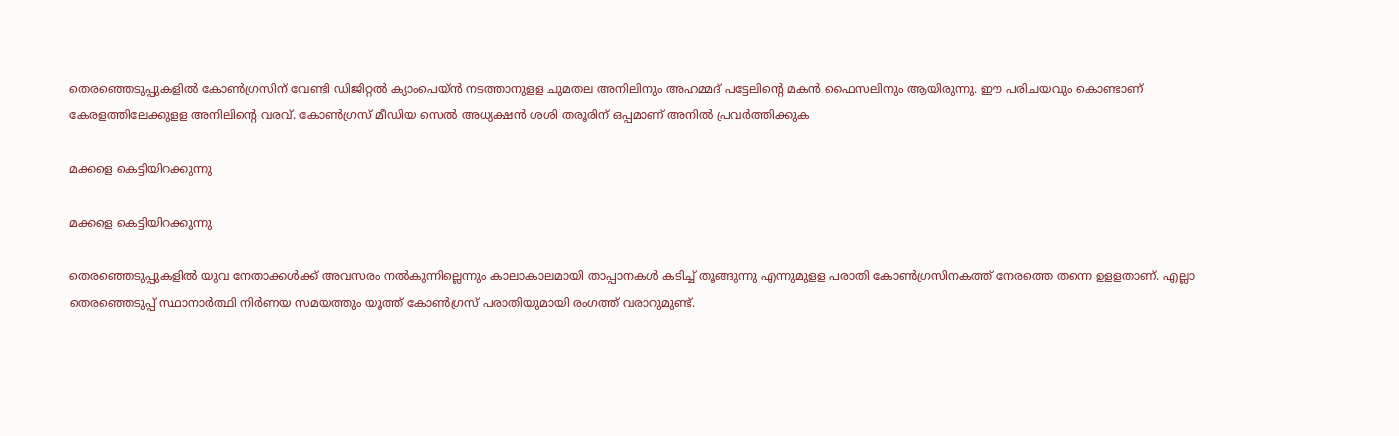തെരഞ്ഞെടുപ്പുകളില്‍ കോണ്‍ഗ്രസിന് വേണ്ടി ഡിജിറ്റല്‍ ക്യാംപെയ്ന്‍ നടത്താനുളള ചുമതല അനിലിനും അഹമ്മദ് പട്ടേലിന്റെ മകന്‍ ഫൈസലിനും ആയിരുന്നു. ഈ പരിചയവും കൊണ്ടാണ് കേരളത്തിലേക്കുളള അനിലിന്റെ വരവ്. കോൺഗ്രസ് മീഡിയ സെൽ അധ്യക്ഷൻ ശശി തരൂരിന് ഒപ്പമാണ് അനിൽ പ്രവർത്തിക്കുക

മക്കളെ കെട്ടിയിറക്കുന്നു

മക്കളെ കെട്ടിയിറക്കുന്നു

തെരഞ്ഞെടുപ്പുകളില്‍ യുവ നേതാക്കള്‍ക്ക് അവസരം നല്‍കുന്നില്ലെന്നും കാലാകാലമായി താപ്പാനകള്‍ കടിച്ച് തൂങ്ങുന്നു എന്നുമുളള പരാതി കോണ്‍ഗ്രസിനകത്ത് നേരത്തെ തന്നെ ഉളളതാണ്. എല്ലാ തെരഞ്ഞെടുപ്പ് സ്ഥാനാര്‍ത്ഥി നിര്‍ണയ സമയത്തും യൂത്ത് കോണ്‍ഗ്രസ് പരാതിയുമായി രംഗത്ത് വരാറുമുണ്ട്.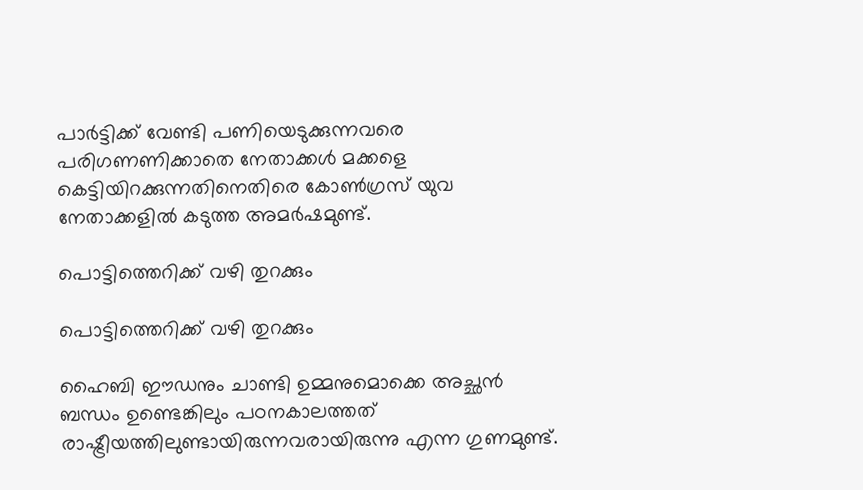പാര്‍ട്ടിക്ക് വേണ്ടി പണിയെടുക്കുന്നവരെ പരിഗണണിക്കാതെ നേതാക്കള്‍ മക്കളെ കെട്ടിയിറക്കുന്നതിനെതിരെ കോണ്‍ഗ്രസ് യുവ നേതാക്കളില്‍ കടുത്ത അമര്‍ഷമുണ്ട്.

പൊട്ടിത്തെറിക്ക് വഴി തുറക്കും

പൊട്ടിത്തെറിക്ക് വഴി തുറക്കും

ഹൈബി ഈഡനും ചാണ്ടി ഉമ്മനുമൊക്കെ അച്ഛന്‍ ബന്ധം ഉണ്ടെങ്കിലും പഠനകാലത്തത് രാഷ്ട്രീയത്തിലുണ്ടായിരുന്നവരായിരുന്നു എന്ന ഗുണമുണ്ട്.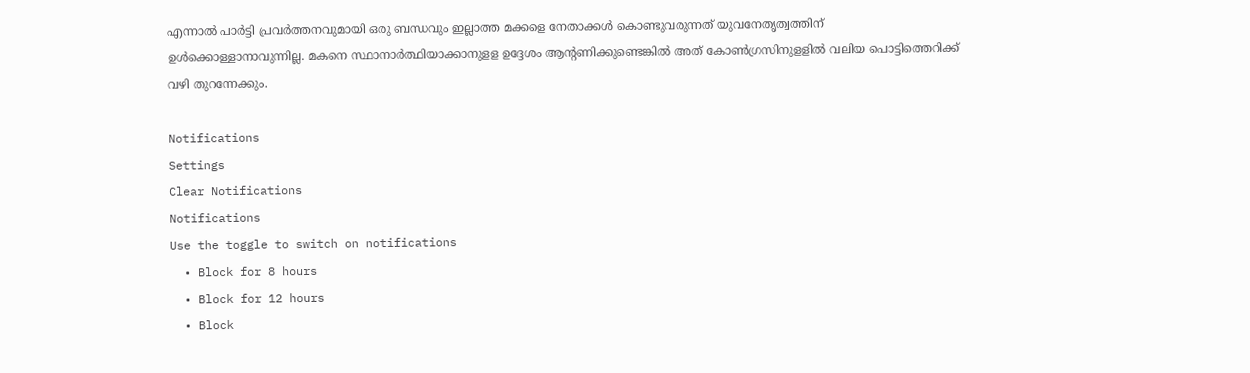എന്നാല്‍ പാര്‍ട്ടി പ്രവര്‍ത്തനവുമായി ഒരു ബന്ധവും ഇല്ലാത്ത മക്കളെ നേതാക്കള്‍ കൊണ്ടുവരുന്നത് യുവനേതൃത്വത്തിന് ഉള്‍ക്കൊള്ളാനാവുന്നില്ല. മകനെ സ്ഥാനാര്‍ത്ഥിയാക്കാനുളള ഉദ്ദേശം ആന്റണിക്കുണ്ടെങ്കില്‍ അത് കോണ്‍ഗ്രസിനുളളില്‍ വലിയ പൊട്ടിത്തെറിക്ക് വഴി തുറന്നേക്കും.

Notifications
Settings
Clear Notifications
Notifications
Use the toggle to switch on notifications
  • Block for 8 hours
  • Block for 12 hours
  • Block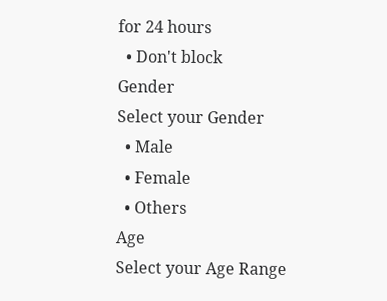for 24 hours
  • Don't block
Gender
Select your Gender
  • Male
  • Female
  • Others
Age
Select your Age Range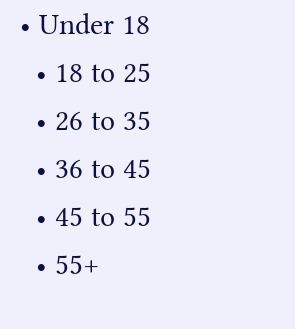• Under 18
  • 18 to 25
  • 26 to 35
  • 36 to 45
  • 45 to 55
  • 55+